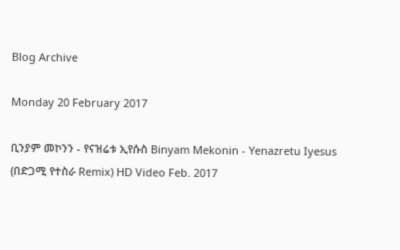Blog Archive

Monday 20 February 2017

ቢንያም መኮንን - የናዝሬቱ ኢየሱስ Binyam Mekonin - Yenazretu Iyesus (በድጋሚ የተስራ Remix) HD Video Feb. 2017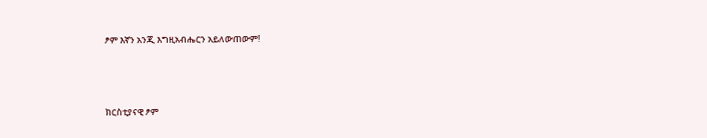ፆም እኛን አንጂ እግዚአብሔርን አይለውጠውም!



ክርስቲያናዊ ፆም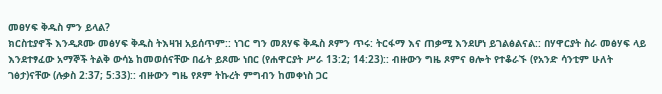መፀሃፍ ቅዱስ ምን ይላል?
ክርስቲያኖች እንዲጾሙ መፅሃፍ ቅዱስ ትእዛዝ አይሰጥም:: ነገር ግን መጸሃፍ ቅዱስ ጾምን ጥሩ: ትርፋማ እና ጠቃሚ እንደሆነ ይገልፅልናል:: በሃዋርያት ስራ መፅሃፍ ላይ እንደተፃፈው አማኞች ትልቅ ውሳኔ ከመወሰናቸው በፊት ይጾሙ ነበር (የሐዋርያት ሥራ 13:2; 14:23):: ብዙውን ግዜ ጾምና ፀሎት የተቆራኙ (የአንድ ሳንቲም ሁለት ገፅታ)ናቸው (ሉቃስ 2:37; 5:33):: ብዙውን ግዜ የጾም ትኩረት ምግብን ከመቀነስ ጋር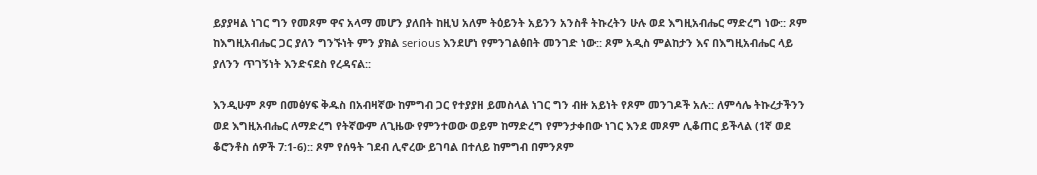ይያያዛል ነገር ግን የመጾም ዋና አላማ መሆን ያለበት ከዚህ አለም ትዕይንት አይንን አንስቶ ትኩረትን ሁሉ ወደ እግዚአብሔር ማድረግ ነው:: ጾም ከእግዚአብሔር ጋር ያለን ግንኙነት ምን ያክል serious እንደሆነ የምንገልፅበት መንገድ ነው:: ጾም አዲስ ምልከታን እና በእግዚአብሔር ላይ ያለንን ጥገኝነት እንድናደስ የረዳናል::

እንዲሁም ጾም በመፅሃፍ ቅዱስ በአብዛኛው ከምግብ ጋር የተያያዘ ይመስላል ነገር ግን ብዙ አይነት የጾም መንገዶች አሉ:: ለምሳሌ ትኩረታችንን ወደ እግዚአብሔር ለማድረግ የትኛውም ለጊዜው የምንተወው ወይም ከማድረግ የምንታቀበው ነገር እንደ መጾም ሊቆጠር ይችላል (1ኛ ወደ ቆሮንቶስ ሰዎች 7:1-6):: ጾም የሰዓት ገደብ ሊኖረው ይገባል በተለይ ከምግብ በምንጾም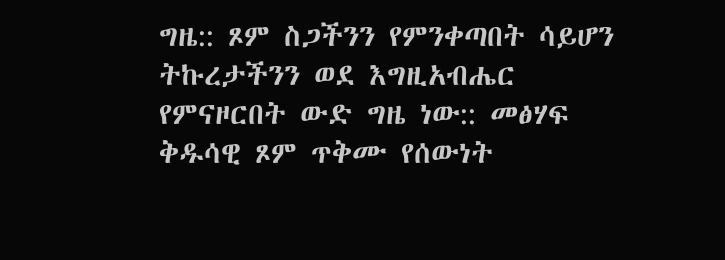ግዜ:: ጾም ስጋችንን የምንቀጣበት ሳይሆን ትኩረታችንን ወደ እግዚአብሔር የምናዞርበት ውድ ግዜ ነው:: መፅሃፍ ቅዱሳዊ ጾም ጥቅሙ የሰውነት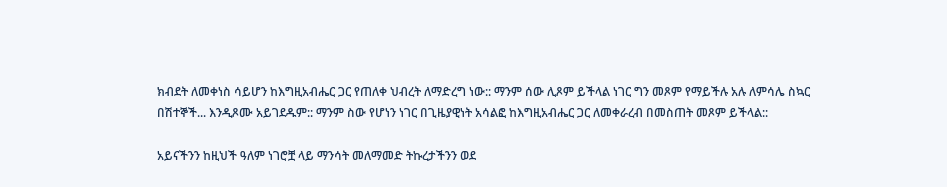ክብደት ለመቀነስ ሳይሆን ከእግዚአብሔር ጋር የጠለቀ ህብረት ለማድረግ ነው:: ማንም ሰው ሊጾም ይችላል ነገር ግን መጾም የማይችሉ አሉ ለምሳሌ ስኳር በሽተኞች... እንዲጾሙ አይገደዱም:: ማንም ስው የሆነን ነገር በጊዜያዊነት አሳልፎ ከእግዚአብሔር ጋር ለመቀራረብ በመስጠት መጾም ይችላል::

አይናችንን ከዚህች ዓለም ነገሮቿ ላይ ማንሳት መለማመድ ትኩረታችንን ወደ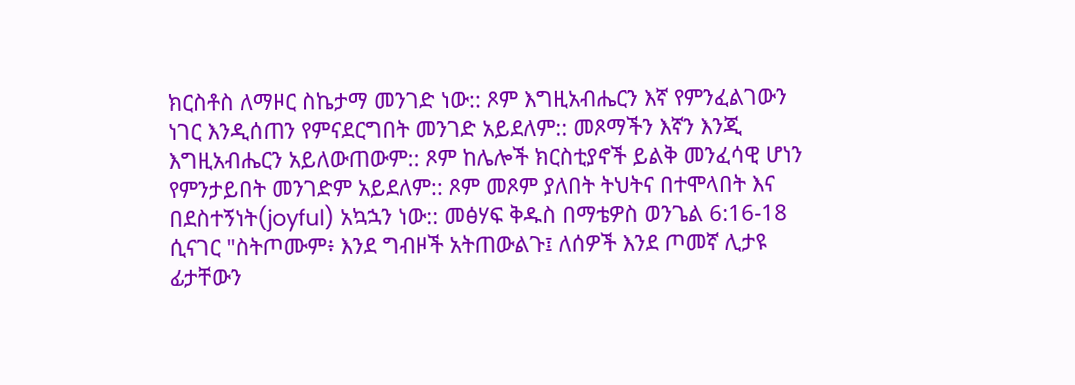ክርስቶስ ለማዞር ስኬታማ መንገድ ነው:: ጾም እግዚአብሔርን እኛ የምንፈልገውን ነገር እንዲሰጠን የምናደርግበት መንገድ አይደለም:: መጾማችን እኛን እንጂ እግዚአብሔርን አይለውጠውም:: ጾም ከሌሎች ክርስቲያኖች ይልቅ መንፈሳዊ ሆነን የምንታይበት መንገድም አይደለም:: ጾም መጾም ያለበት ትህትና በተሞላበት እና በደስተኝነት(joyful) አኳኋን ነው:: መፅሃፍ ቅዱስ በማቴዎስ ወንጌል 6:16-18 ሲናገር "ስትጦሙም፥ እንደ ግብዞች አትጠውልጉ፤ ለሰዎች እንደ ጦመኛ ሊታዩ ፊታቸውን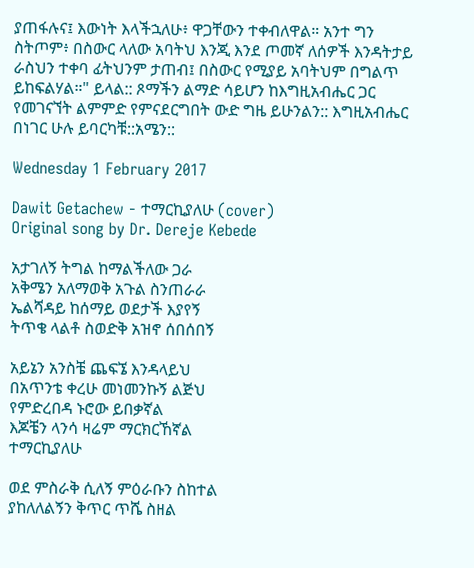ያጠፋሉና፤ እውነት እላችኋለሁ፥ ዋጋቸውን ተቀብለዋል። አንተ ግን ስትጦም፥ በስውር ላለው አባትህ እንጂ እንደ ጦመኛ ለሰዎች እንዳትታይ ራስህን ተቀባ ፊትህንም ታጠብ፤ በስውር የሚያይ አባትህም በግልጥ ይከፍልሃል።" ይላል:: ጾማችን ልማድ ሳይሆን ከእግዚአብሔር ጋር የመገናኘት ልምምድ የምናደርግበት ውድ ግዜ ይሁንልን:: እግዚአብሔር በነገር ሁሉ ይባርካቹ::አሜን::

Wednesday 1 February 2017

Dawit Getachew - ተማርኪያለሁ (cover)
Original song by Dr. Dereje Kebede

አታገለኝ ትግል ከማልችለው ጋራ
አቅሜን አለማወቅ አጉል ስንጠራራ
ኤልሻዳይ ከሰማይ ወደታች እያየኝ
ትጥቄ ላልቶ ስወድቅ አዝኖ ሰበሰበኝ

አይኔን አንስቼ ጨፍኜ እንዳላይህ
በአጥንቴ ቀረሁ መነመንኩኝ ልጅህ
የምድረበዳ ኑሮው ይበቃኛል
እጆቼን ላንሳ ዛሬም ማርክርኸኛል
ተማርኪያለሁ

ወደ ምስራቅ ሲለኝ ምዕራቡን ስከተል
ያከለለልኝን ቅጥር ጥሼ ስዘል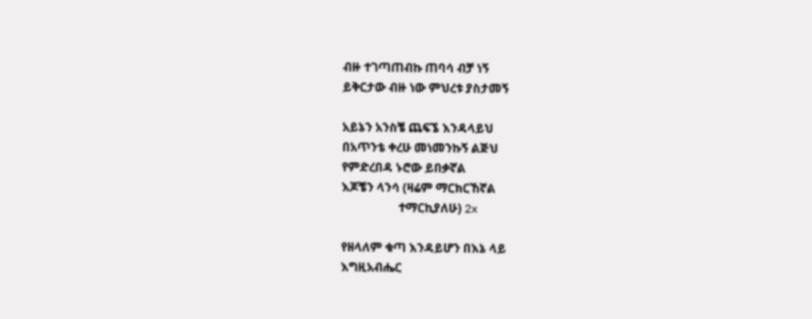ብዙ ተገጣጠብኩ ጠባሳ ብቻ ነኝ
ይቅርታው ብዙ ነው ምህረቱ ያስታመኝ

አይኔን አንስቼ ጨፍኜ እንዳላይህ
በአጥንቴ ቀረሁ መነመንኩኝ ልጅህ
የምድረበዳ ኑሮው ይበቃኛል
እጆቼን ላንሳ (ዛሬም ማርክርኸኛል
                   ተማርኪያለሁ) 2x

የዘላለም ቁጣ እንዳይሆን በእኔ ላይ
እግዚአብሔር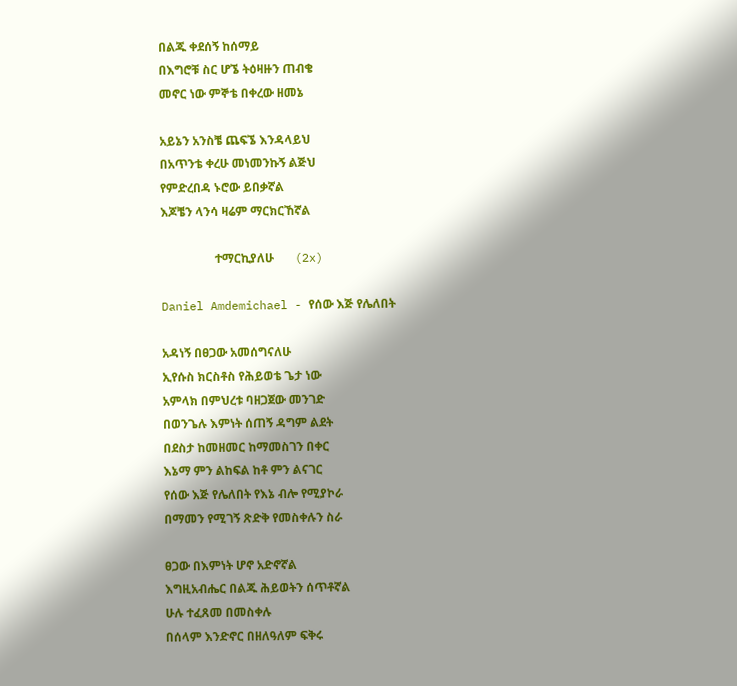በልጁ ቀደሰኝ ከሰማይ
በእግሮቹ ስር ሆኜ ትዕዛዙን ጠብቄ
መኖር ነው ምኞቴ በቀረው ዘመኔ

አይኔን አንስቼ ጨፍኜ እንዳላይህ
በአጥንቴ ቀረሁ መነመንኩኝ ልጅህ
የምድረበዳ ኑሮው ይበቃኛል
እጆቼን ላንሳ ዛሬም ማርክርኸኛል

                  ተማርኪያለሁ       (2x)

Daniel Amdemichael - የሰው እጅ የሌለበት

አዳነኝ በፀጋው አመሰግናለሁ
ኢየሱስ ክርስቶስ የሕይወቴ ጌታ ነው
አምላክ በምህረቱ ባዘጋጀው መንገድ
በወንጌሉ እምነት ሰጠኝ ዳግም ልደት
በደስታ ከመዘመር ከማመስገን በቀር
እኔማ ምን ልከፍል ከቶ ምን ልናገር
የሰው እጅ የሌለበት የእኔ ብሎ የሚያኮራ
በማመን የሚገኝ ጽድቅ የመስቀሉን ስራ

ፀጋው በእምነት ሆኖ አድኖኛል
እግዚአብሔር በልጁ ሕይወትን ሰጥቶኛል
ሁሉ ተፈጸመ በመስቀሉ
በሰላም እንድኖር በዘለዓለም ፍቅሩ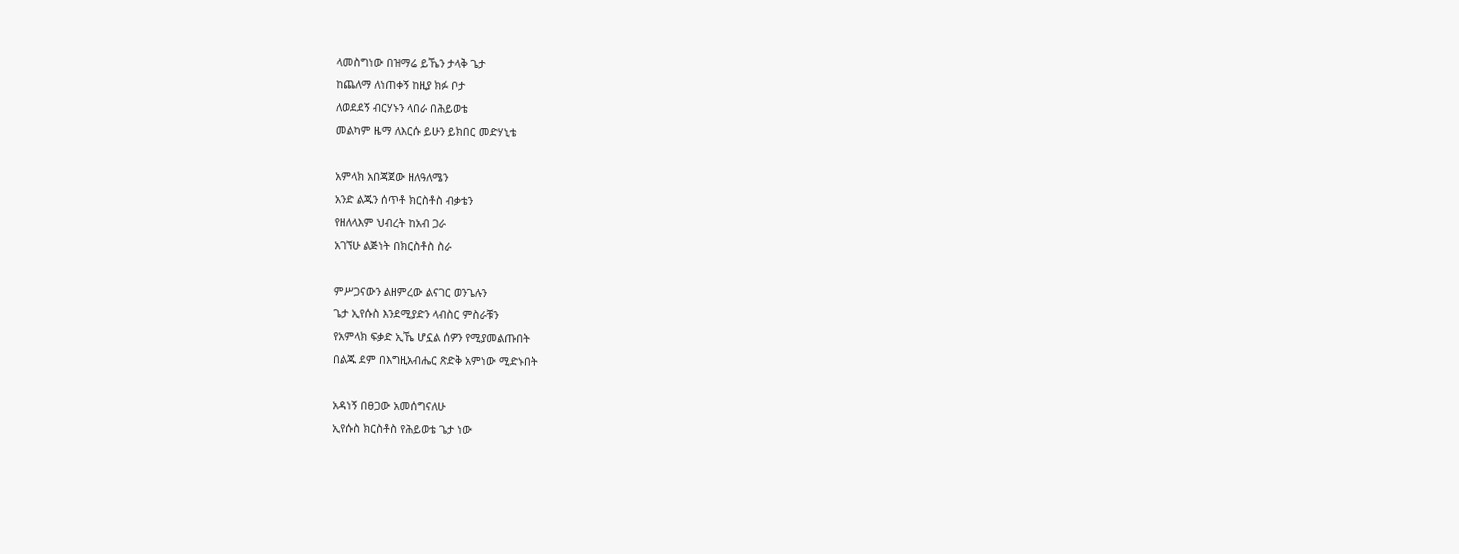ላመስግነው በዝማሬ ይኼን ታላቅ ጌታ
ከጨለማ ለነጠቀኝ ከዚያ ክፉ ቦታ
ለወደደኝ ብርሃኑን ላበራ በሕይወቴ
መልካም ዜማ ለእርሱ ይሁን ይክበር መድሃኒቴ

አምላክ አበጃጀው ዘለዓለሜን
አንድ ልጁን ሰጥቶ ክርስቶስ ብቃቴን
የዘለላእም ህብረት ከአብ ጋራ
አገኘሁ ልጅነት በክርስቶስ ስራ

ምሥጋናውን ልዘምረው ልናገር ወንጌሉን
ጌታ ኢየሱስ እንደሚያድን ላብስር ምስራቹን
የአምላክ ፍቃድ ኢኼ ሆኗል ሰዎን የሚያመልጡበት
በልጁ ደም በእግዚአብሔር ጽድቅ አምነው ሚድኑበት

አዳነኝ በፀጋው አመሰግናለሁ
ኢየሱስ ክርስቶስ የሕይወቴ ጌታ ነው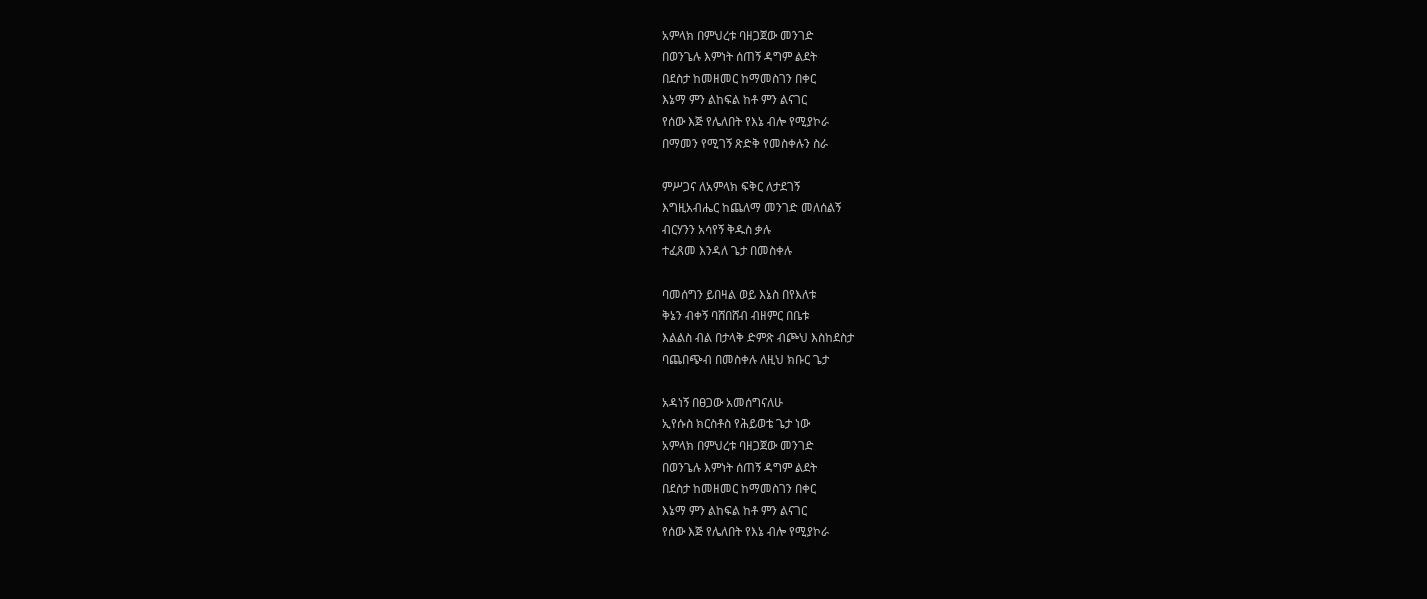አምላክ በምህረቱ ባዘጋጀው መንገድ
በወንጌሉ እምነት ሰጠኝ ዳግም ልደት
በደስታ ከመዘመር ከማመስገን በቀር
እኔማ ምን ልከፍል ከቶ ምን ልናገር
የሰው እጅ የሌለበት የእኔ ብሎ የሚያኮራ
በማመን የሚገኝ ጽድቅ የመስቀሉን ስራ

ምሥጋና ለአምላክ ፍቅር ለታደገኝ
እግዚአብሔር ከጨለማ መንገድ መለሰልኝ
ብርሃንን አሳየኝ ቅዱስ ቃሉ
ተፈጸመ እንዳለ ጌታ በመስቀሉ

ባመሰግን ይበዛል ወይ እኔስ በየእለቱ
ቅኔን ብቀኝ ባሸበሸብ ብዘምር በቤቱ
እልልስ ብል በታላቅ ድምጽ ብጮህ እስከደስታ
ባጨበጭብ በመስቀሉ ለዚህ ክቡር ጌታ

አዳነኝ በፀጋው አመሰግናለሁ
ኢየሱስ ክርስቶስ የሕይወቴ ጌታ ነው
አምላክ በምህረቱ ባዘጋጀው መንገድ
በወንጌሉ እምነት ሰጠኝ ዳግም ልደት
በደስታ ከመዘመር ከማመስገን በቀር
እኔማ ምን ልከፍል ከቶ ምን ልናገር
የሰው እጅ የሌለበት የእኔ ብሎ የሚያኮራ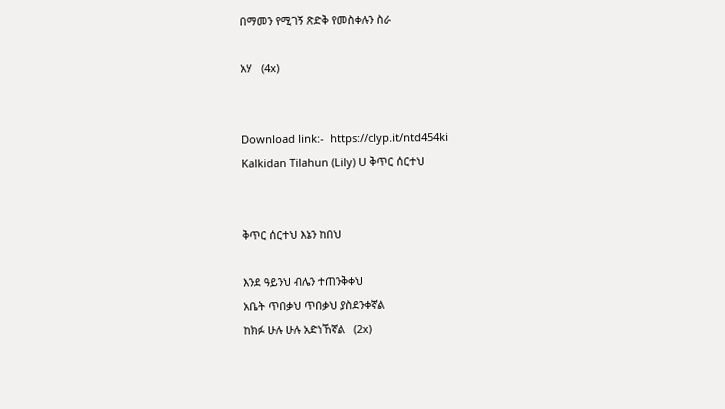በማመን የሚገኝ ጽድቅ የመስቀሉን ስራ

አሃ   (4x)


Download link:-  https://clyp.it/ntd454ki
Kalkidan Tilahun (Lily) U ቅጥር ሰርተህ


ቅጥር ሰርተህ እኔን ከበህ

እንደ ዓይንህ ብሌን ተጠንቅቀህ
አቤት ጥበቃህ ጥበቃህ ያስደንቀኛል
ከክፉ ሁሉ ሁሉ አድነኸኛል   (2x)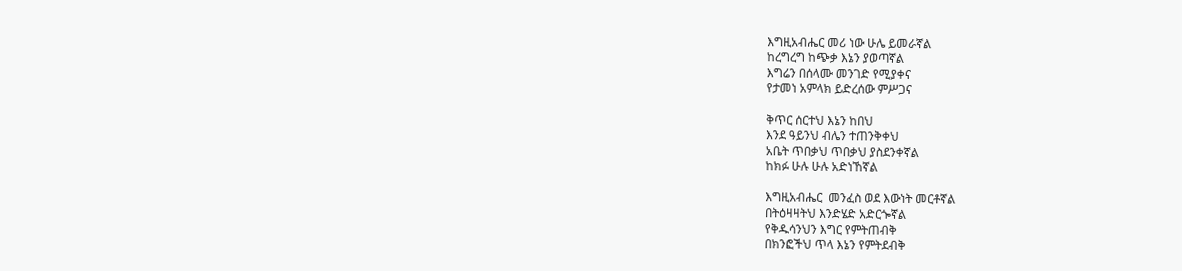እግዚአብሔር መሪ ነው ሁሌ ይመራኛል
ከረግረግ ከጭቃ እኔን ያወጣኛል
እግሬን በሰላሙ መንገድ የሚያቀና
የታመነ አምላክ ይድረሰው ምሥጋና

ቅጥር ሰርተህ እኔን ከበህ
እንደ ዓይንህ ብሌን ተጠንቅቀህ
አቤት ጥበቃህ ጥበቃህ ያስደንቀኛል
ከክፉ ሁሉ ሁሉ አድነኸኛል

እግዚአብሔር  መንፈስ ወደ እውነት መርቶኛል
በትዕዛዛትህ እንድሄድ አድርጐኛል
የቅዱሳንህን እግር የምትጠብቅ
በክንፎችህ ጥላ እኔን የምትደብቅ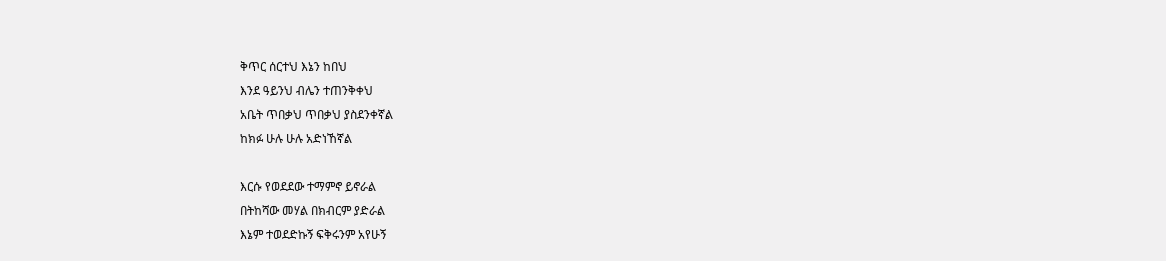ቅጥር ሰርተህ እኔን ከበህ
እንደ ዓይንህ ብሌን ተጠንቅቀህ
አቤት ጥበቃህ ጥበቃህ ያስደንቀኛል
ከክፉ ሁሉ ሁሉ አድነኸኛል

እርሱ የወደደው ተማምኖ ይኖራል
በትከሻው መሃል በክብርም ያድራል
እኔም ተወደድኩኝ ፍቅሩንም አየሁኝ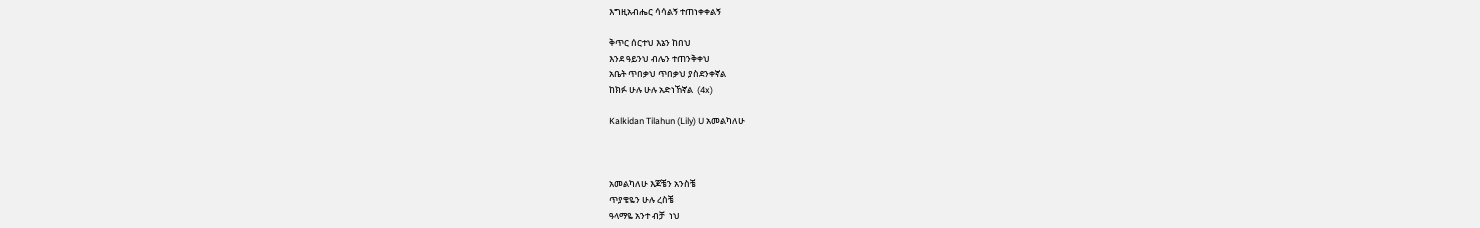እግዚአብሔር ሳሳልኝ ተጠነቀቀልኝ

ቅጥር ሰርተህ እኔን ከበህ
እንደ ዓይንህ ብሌን ተጠንቅቀህ
አቤት ጥበቃህ ጥበቃህ ያስደንቀኛል
ከክፉ ሁሉ ሁሉ አድነኸኛል  (4x)

Kalkidan Tilahun (Lily) U አመልካለሁ



አመልካለሁ እጆቼን አንስቼ
ጥያቄዬን ሁሉ ረስቼ
ዓላማዬ አንተ ብቻ  ነህ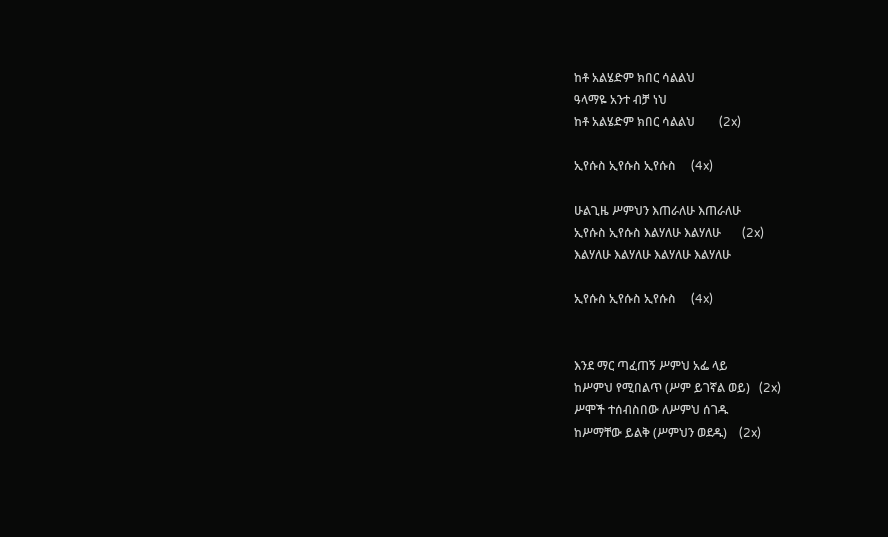ከቶ አልሄድም ክበር ሳልልህ
ዓላማዬ አንተ ብቻ ነህ
ከቶ አልሄድም ክበር ሳልልህ        (2x)

ኢየሱስ ኢየሱስ ኢየሱስ     (4x)

ሁልጊዜ ሥምህን እጠራለሁ እጠራለሁ
ኢየሱስ ኢየሱስ እልሃለሁ እልሃለሁ       (2x)
እልሃለሁ እልሃለሁ እልሃለሁ እልሃለሁ

ኢየሱስ ኢየሱስ ኢየሱስ     (4x)


እንደ ማር ጣፈጠኝ ሥምህ አፌ ላይ
ከሥምህ የሚበልጥ (ሥም ይገኛል ወይ)   (2x)
ሥሞች ተሰብስበው ለሥምህ ሰገዱ
ከሥማቸው ይልቅ (ሥምህን ወደዱ)    (2x)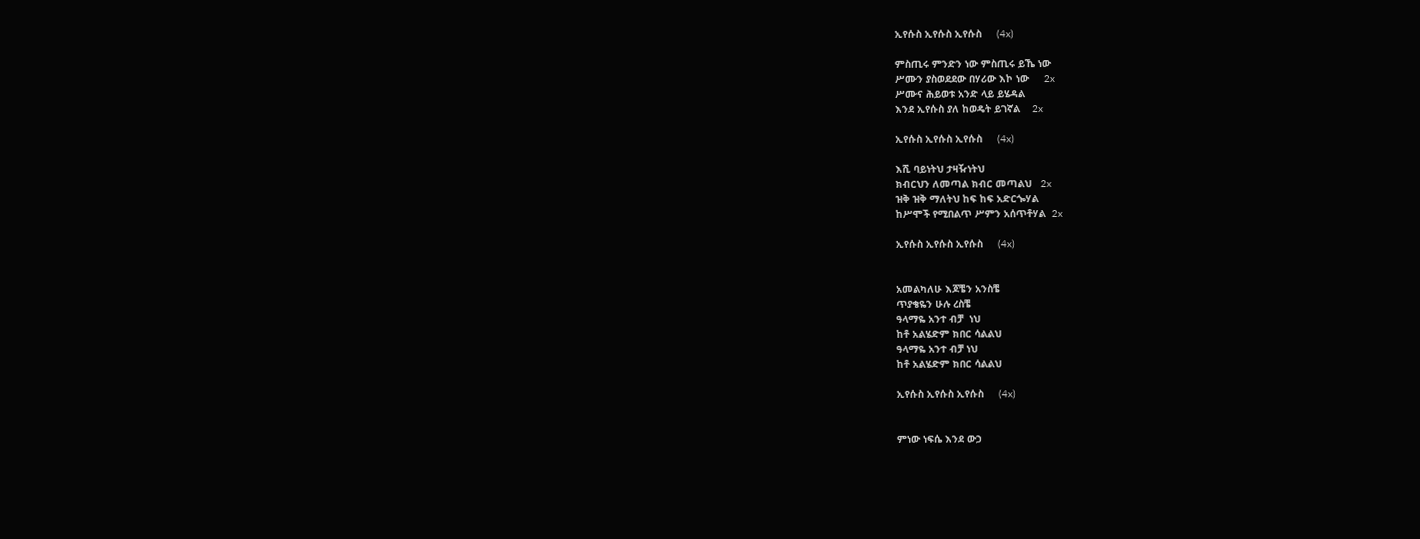ኢየሱስ ኢየሱስ ኢየሱስ     (4x)

ምስጢሩ ምንድን ነው ምስጢሩ ይኼ ነው
ሥሙን ያስወደደው በሃሪው እኮ ነው     2x
ሥሙና ሕይወቱ አንድ ላይ ይሄዳል
እንደ ኢየሱስ ያለ ከወዴት ይገኛል    2x

ኢየሱስ ኢየሱስ ኢየሱስ     (4x)

እሺ ባይነትህ ታዛዥነትህ
ክብርህን ለመጣል ክብር መጣልህ   2x
ዝቅ ዝቅ ማለትህ ከፍ ከፍ አድርጐሃል
ከሥሞች የሚበልጥ ሥምን አሰጥቶሃል  2x

ኢየሱስ ኢየሱስ ኢየሱስ     (4x)


አመልካለሁ እጆቼን አንስቼ
ጥያቄዬን ሁሉ ረስቼ
ዓላማዬ አንተ ብቻ  ነህ
ከቶ አልሄድም ክበር ሳልልህ
ዓላማዬ አንተ ብቻ ነህ
ከቶ አልሄድም ክበር ሳልልህ

ኢየሱስ ኢየሱስ ኢየሱስ     (4x)


ምነው ነፍሴ እንደ ውኃ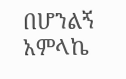በሆንልኝ
አምላኬ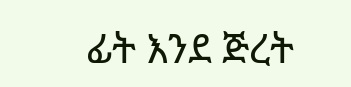ፊት እንደ ጅረት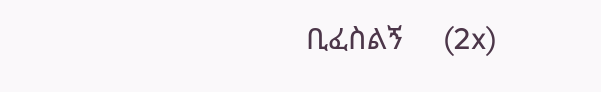ቢፈስልኝ     (2x)